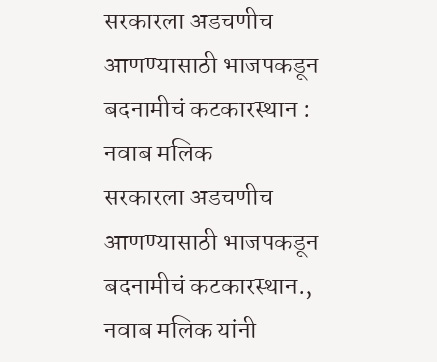सरकारला अडचणीच आणण्यासाठी भाजपकडून बदनामीचं कटकारस्थान : नवाब मलिक
सरकारला अडचणीच आणण्यासाठी भाजपकडून बदनामीचं कटकारस्थान., नवाब मलिक यांनी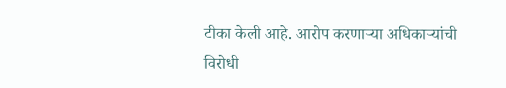टीका केली आहे. आरोप करणाऱ्या अधिकाऱ्यांची विरोधी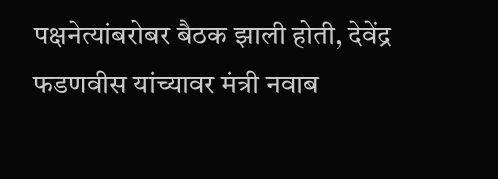पक्षनेत्यांबरोबर बैठक झाली होती, देवेंद्र फडणवीस यांच्यावर मंत्री नवाब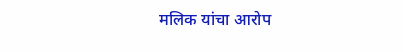मलिक यांचा आरोप